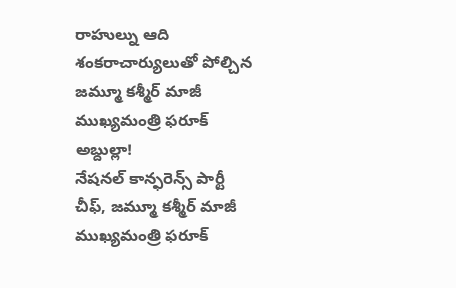రాహుల్ను ఆది శంకరాచార్యులుతో పోల్చిన జమ్మూ కశ్మీర్ మాజీ ముఖ్యమంత్రి ఫరూక్ అబ్దుల్లా!
నేషనల్ కాన్ఫరెన్స్ పార్టీ చీఫ్, జమ్మూ కశ్మీర్ మాజీ ముఖ్యమంత్రి ఫరూక్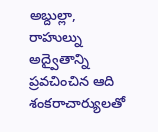అబ్దుల్లా, రాహుల్ను అద్వైతాన్ని ప్రవచించిన ఆది శంకరాచార్యులతో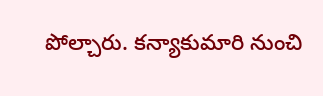పోల్చారు. కన్యాకుమారి నుంచి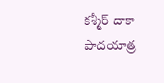కశ్మీర్ దాకా పాదయాత్ర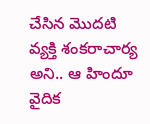చేసిన మొదటి వ్యక్తి శంకరాచార్య అని.. ఆ హిందూ వైదిక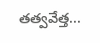తత్వవేత్త...